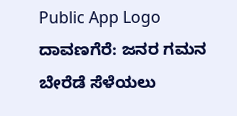Public App Logo
ದಾವಣಗೆರೆ: ಜನರ ಗಮನ ಬೇರೆಡೆ ಸೆಳೆಯಲು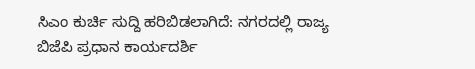ಸಿಎಂ ಕುರ್ಚಿ ಸುದ್ದಿ ಹರಿಬಿಡಲಾಗಿದೆ: ನಗರದಲ್ಲಿ ರಾಜ್ಯ ಬಿಜೆಪಿ ಪ್ರಧಾನ ಕಾರ್ಯದರ್ಶಿ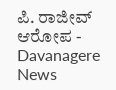ಪಿ. ರಾಜೀವ್ ಆರೋಪ - Davanagere News